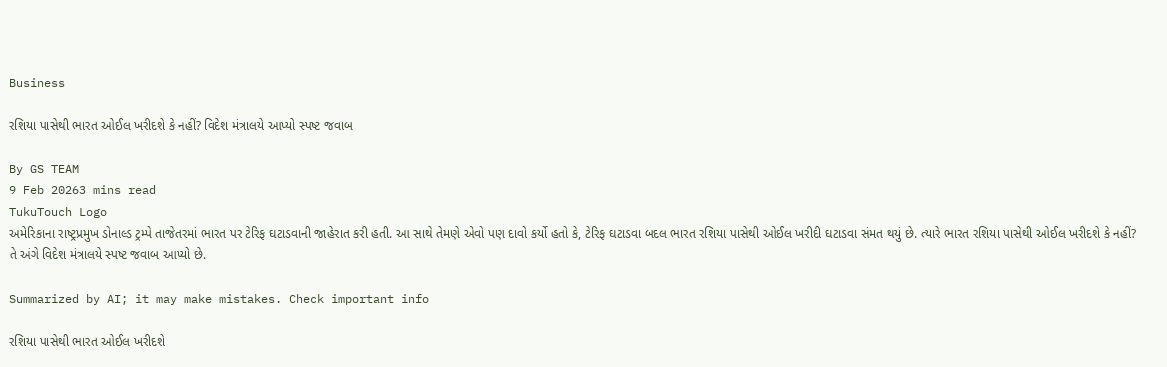Business

રશિયા પાસેથી ભારત ઓઈલ ખરીદશે કે નહીં? વિદેશ મંત્રાલયે આપ્યો સ્પષ્ટ જવાબ

By GS TEAM
9 Feb 20263 mins read
TukuTouch Logo
અમેરિકાના રાષ્ટ્રપ્રમુખ ડોનાલ્ડ ટ્રમ્પે તાજેતરમાં ભારત પર ટેરિફ ઘટાડવાની જાહેરાત કરી હતી. આ સાથે તેમણે એવો પણ દાવો કર્યો હતો કે, ટેરિફ ઘટાડવા બદલ ભારત રશિયા પાસેથી ઓઈલ ખરીદી ઘટાડવા સંમત થયું છે. ત્યારે ભારત રશિયા પાસેથી ઓઈલ ખરીદશે કે નહીં? તે અંગે વિદેશ મંત્રાલયે સ્પષ્ટ જવાબ આપ્યો છે.

Summarized by AI; it may make mistakes. Check important info

રશિયા પાસેથી ભારત ઓઈલ ખરીદશે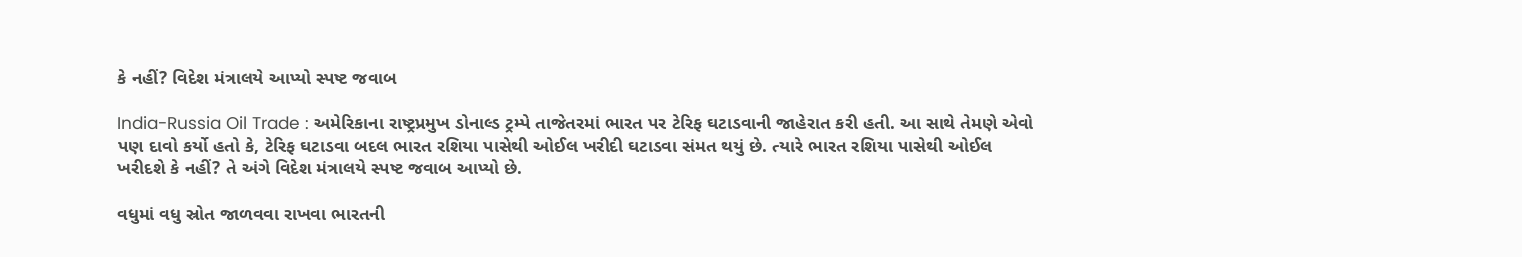કે નહીં? વિદેશ મંત્રાલયે આપ્યો સ્પષ્ટ જવાબ

India-Russia Oil Trade : અમેરિકાના રાષ્ટ્રપ્રમુખ ડોનાલ્ડ ટ્રમ્પે તાજેતરમાં ભારત પર ટેરિફ ઘટાડવાની જાહેરાત કરી હતી. આ સાથે તેમણે એવો પણ દાવો કર્યો હતો કે, ટેરિફ ઘટાડવા બદલ ભારત રશિયા પાસેથી ઓઈલ ખરીદી ઘટાડવા સંમત થયું છે. ત્યારે ભારત રશિયા પાસેથી ઓઈલ ખરીદશે કે નહીં? તે અંગે વિદેશ મંત્રાલયે સ્પષ્ટ જવાબ આપ્યો છે.

વધુમાં વધુ સ્રોત જાળવવા રાખવા ભારતની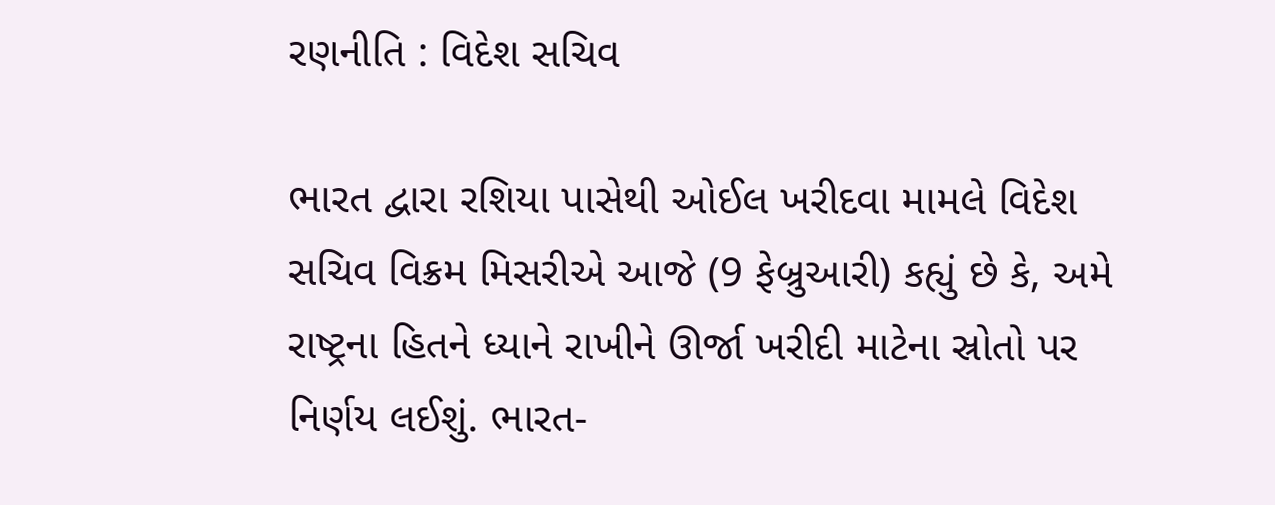રણનીતિ : વિદેશ સચિવ

ભારત દ્વારા રશિયા પાસેથી ઓઈલ ખરીદવા મામલે વિદેશ સચિવ વિક્રમ મિસરીએ આજે (9 ફેબ્રુઆરી) કહ્યું છે કે, અમે રાષ્ટ્રના હિતને ધ્યાને રાખીને ઊર્જા ખરીદી માટેના સ્રોતો પર નિર્ણય લઈશું. ભારત-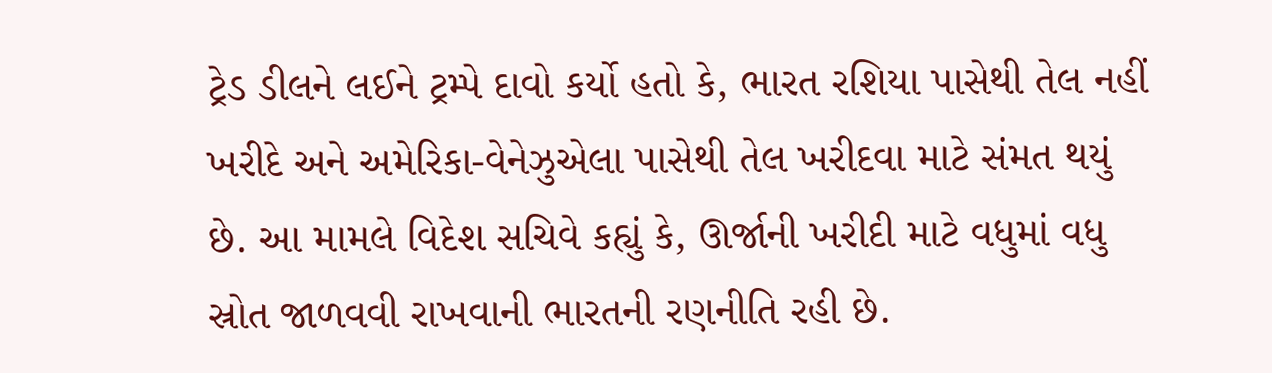ટ્રેડ ડીલને લઈને ટ્રમ્પે દાવો કર્યો હતો કે, ભારત રશિયા પાસેથી તેલ નહીં ખરીદે અને અમેરિકા-વેનેઝુએલા પાસેથી તેલ ખરીદવા માટે સંમત થયું છે. આ મામલે વિદેશ સચિવે કહ્યું કે, ઊર્જાની ખરીદી માટે વધુમાં વધુ સ્રોત જાળવવી રાખવાની ભારતની રણનીતિ રહી છે.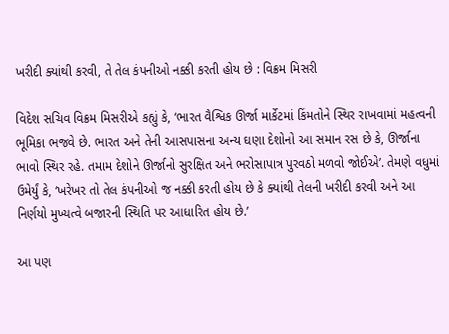ખરીદી ક્યાંથી કરવી, તે તેલ કંપનીઓ નક્કી કરતી હોય છે : વિક્રમ મિસરી

વિદેશ સચિવ વિક્રમ મિસરીએ કહ્યું કે, ‘ભારત વૈશ્વિક ઊર્જા માર્કેટમાં કિંમતોને સ્થિર રાખવામાં મહત્વની ભૂમિકા ભજવે છે. ભારત અને તેની આસપાસના અન્ય ઘણા દેશોનો આ સમાન રસ છે કે, ઊર્જાના ભાવો સ્થિર રહે. તમામ દેશોને ઊર્જાનો સુરક્ષિત અને ભરોસાપાત્ર પુરવઠો મળવો જોઈએ’. તેમણે વધુમાં ઉમેર્યું કે, ‘ખરેખર તો તેલ કંપનીઓ જ નક્કી કરતી હોય છે કે ક્યાંથી તેલની ખરીદી કરવી અને આ નિર્ણયો મુખ્યત્વે બજારની સ્થિતિ પર આધારિત હોય છે.’

આ પણ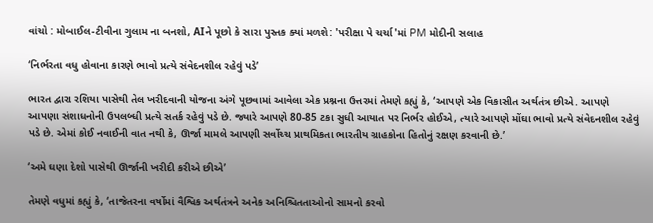વાંચો : મોબાઈલ-ટીવીના ગુલામ ના બનશો, AIને પૂછો કે સારા પુસ્તક ક્યાં મળશે: 'પરીક્ષા પે ચર્ચા'માં PM મોદીની સલાહ

‘નિર્ભરતા વધુ હોવાના કારણે ભાવો પ્રત્યે સંવેદનશીલ રહેવું પડે’

ભારત દ્વારા રશિયા પાસેથી તેલ ખરીદવાની યોજના અંગે પૂછવામાં આવેલા એક પ્રશ્નના ઉત્તરમાં તેમણે કહ્યું કે, ‘આપણે એક વિકાસીત અર્થતંત્ર છીએ. આપણે આપણા સંશાધનોની ઉપલબ્ધી પ્રત્યે સતર્ક રહેવું પડે છે. જ્યારે આપણે 80-85 ટકા સુધી આયાત પર નિર્ભર હોઈએ, ત્યારે આપણે મોંઘા ભાવો પ્રત્યે સંવેદનશીલ રહેવું પડે છે. એમાં કોઈ નવાઈની વાત નથી કે, ઊર્જા મામલે આપણી સર્વોચ્ચ પ્રાથમિકતા ભારતીય ગ્રાહકોના હિતોનું રક્ષણ કરવાની છે.’

‘અમે ઘણા દેશો પાસેથી ઊર્જાની ખરીદી કરીએ છીએ’

તેમણે વધુમાં કહ્યું કે, ‘તાજેતરના વર્ષોમાં વૈશ્વિક અર્થતંત્રને અનેક અનિશ્ચિતતાઓનો સામનો કરવો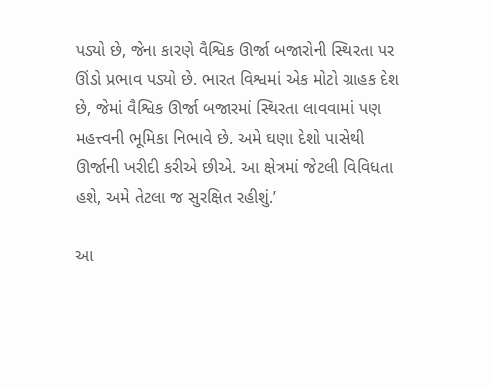પડ્યો છે, જેના કારણે વૈશ્વિક ઊર્જા બજારોની સ્થિરતા પર ઊંડો પ્રભાવ પડ્યો છે. ભારત વિશ્વમાં એક મોટો ગ્રાહક દેશ છે, જેમાં વૈશ્વિક ઊર્જા બજારમાં સ્થિરતા લાવવામાં પણ મહત્ત્વની ભૂમિકા નિભાવે છે. અમે ઘણા દેશો પાસેથી ઊર્જાની ખરીદી કરીએ છીએ. આ ક્ષેત્રમાં જેટલી વિવિધતા હશે, અમે તેટલા જ સુરક્ષિત રહીશું.’

આ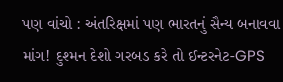પણ વાંચો : અંતરિક્ષમાં પણ ભારતનું સૈન્ય બનાવવા માંગ! દુશ્મન દેશો ગરબડ કરે તો ઈન્ટરનેટ-GPS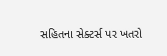સહિતના સેક્ટર્સ પર ખતરો